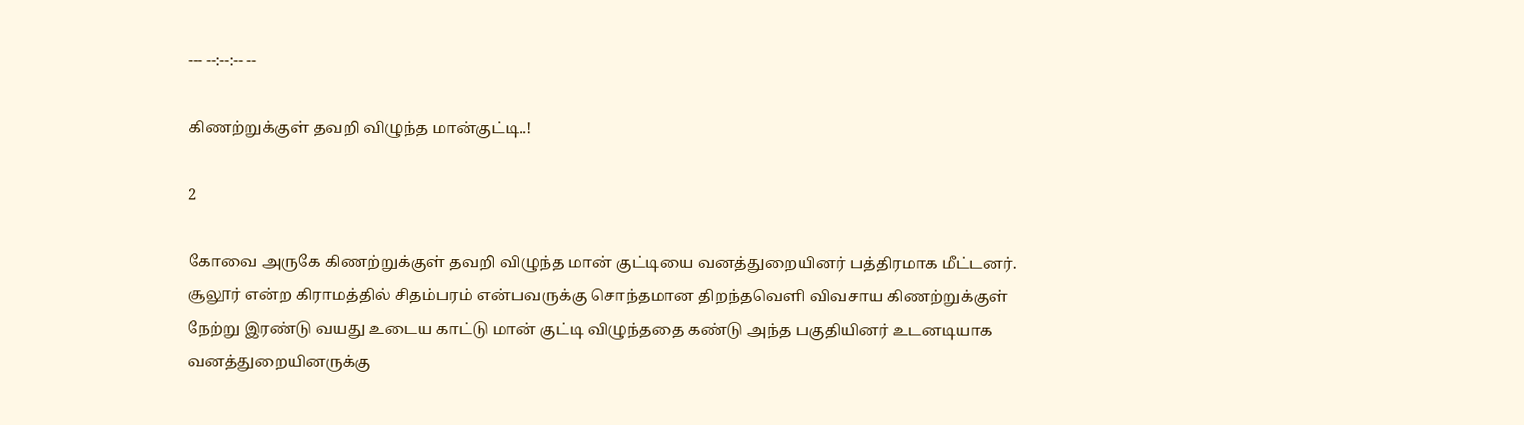--- --:--:-- --

கிணற்றுக்குள் தவறி விழுந்த மான்குட்டி..!

2

கோவை அருகே கிணற்றுக்குள் தவறி விழுந்த மான் குட்டியை வனத்துறையினர் பத்திரமாக மீட்டனர். சூலூர் என்ற கிராமத்தில் சிதம்பரம் என்பவருக்கு சொந்தமான திறந்தவெளி விவசாய கிணற்றுக்குள் நேற்று இரண்டு வயது உடைய காட்டு மான் குட்டி விழுந்ததை கண்டு அந்த பகுதியினர் உடனடியாக வனத்துறையினருக்கு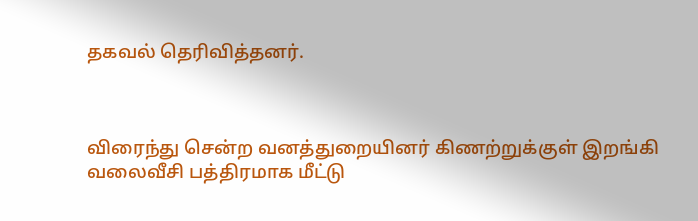தகவல் தெரிவித்தனர்.



விரைந்து சென்ற வனத்துறையினர் கிணற்றுக்குள் இறங்கி வலைவீசி பத்திரமாக மீட்டு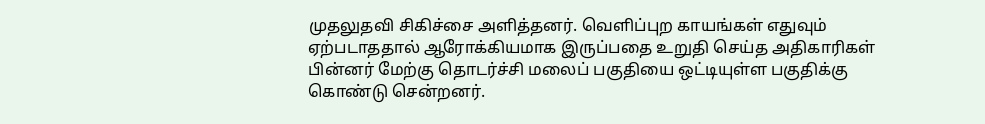முதலுதவி சிகிச்சை அளித்தனர். வெளிப்புற காயங்கள் எதுவும் ஏற்படாததால் ஆரோக்கியமாக இருப்பதை உறுதி செய்த அதிகாரிகள் பின்னர் மேற்கு தொடர்ச்சி மலைப் பகுதியை ஒட்டியுள்ள பகுதிக்கு கொண்டு சென்றனர்.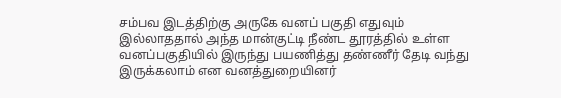சம்பவ இடத்திற்கு அருகே வனப் பகுதி எதுவும் இல்லாததால் அந்த மான்குட்டி நீண்ட தூரத்தில் உள்ள வனப்பகுதியில் இருந்து பயணித்து தண்ணீர் தேடி வந்து இருக்கலாம் என வனத்துறையினர்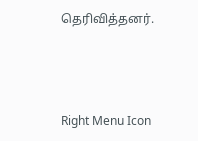தெரிவித்தனர்.



Right Menu Icon